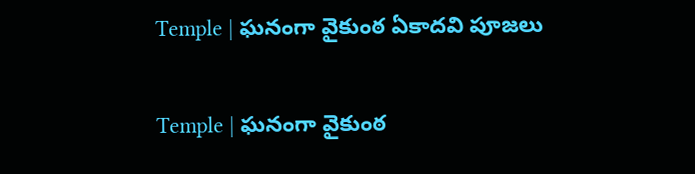Temple | ఘనంగా వైకుంఠ ఏకాదవి పూజలు

Temple | ఘనంగా వైకుంఠ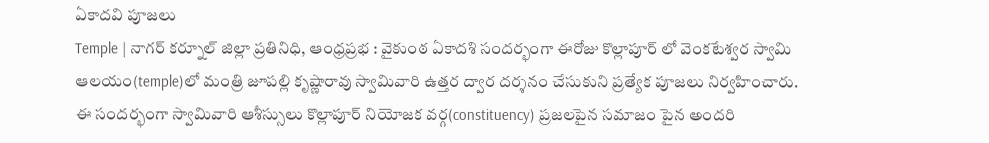ఏకాదవి పూజలు
Temple | నాగర్ కర్నూల్ జిల్లా ప్రతినిధి, ఆంధ్రప్రభ : వైకుంఠ ఏకాదశి సందర్భంగా ఈరోజు కొల్లాపూర్ లో వెంకటేశ్వర స్వామి ఆలయం(temple)లో మంత్రి జూపల్లి కృష్ణారావు స్వామివారి ఉత్తర ద్వార దర్శనం చేసుకుని ప్రత్యేక పూజలు నిర్వహించారు. ఈ సందర్భంగా స్వామివారి ఆశీస్సులు కొల్లాపూర్ నియోజక వర్గ(constituency) ప్రజలపైన సమాజం పైన అందరి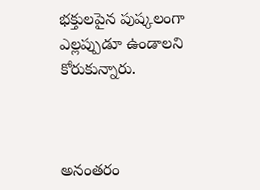భక్తులపైన పుష్కలంగా ఎల్లప్పుడూ ఉండాలని కోరుకున్నారు.



అనంతరం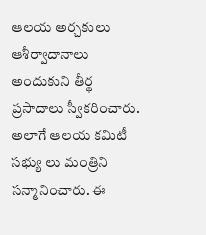ఆలయ అర్చకులు ఆశీర్వాదానాలు అందుకుని తీర్థ ప్రసాదాలు స్వీకరించారు. అలాగే ఆలయ కమిటీ సభ్యు లు మంత్రిని సన్మానించారు. ఈ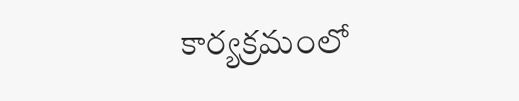కార్యక్రమంలో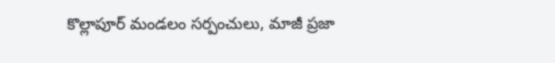కొల్లాపూర్ మండలం సర్పంచులు, మాజీ ప్రజా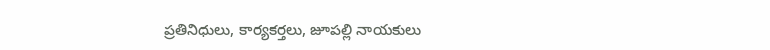ప్రతినిధులు, కార్యకర్తలు, జూపల్లి నాయకులు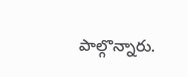పాల్గొన్నారు.